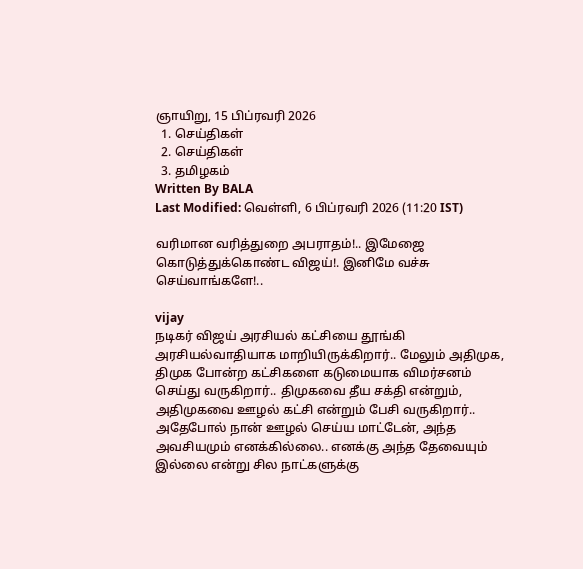ஞாயிறு, 15 பிப்ரவரி 2026
  1. செய்திகள்
  2. செய்திகள்
  3. த‌மிழக‌ம்
Written By BALA
Last Modified: வெள்ளி, 6 பிப்ரவரி 2026 (11:20 IST)

வரிமான வரித்துறை அபராதம்!.. இமேஜை கொடுத்துக்கொண்ட விஜய்!. இனிமே வச்சு செய்வாங்களே!..

vijay
நடிகர் விஜய் அரசியல் கட்சியை தூங்கி அரசியல்வாதியாக மாறியிருக்கிறார்.. மேலும் அதிமுக, திமுக போன்ற கட்சிகளை கடுமையாக விமர்சனம் செய்து வருகிறார்.. திமுகவை தீய சக்தி என்றும், அதிமுகவை ஊழல் கட்சி என்றும் பேசி வருகிறார்.. அதேபோல் நான் ஊழல் செய்ய மாட்டேன், அந்த அவசியமும் எனக்கில்லை.. எனக்கு அந்த தேவையும் இல்லை என்று சில நாட்களுக்கு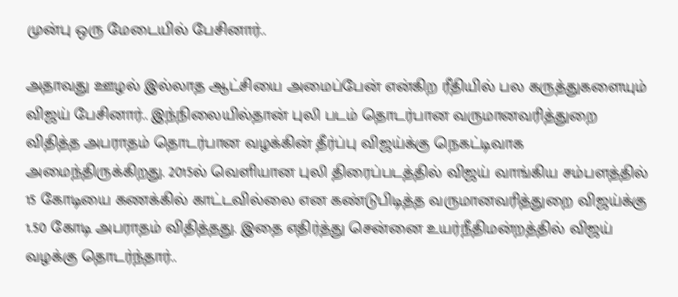முன்பு ஒரு மேடையில் பேசினார்..

அதாவது ஊழல் இல்லாத ஆட்சியை அமைப்பேன் என்கிற ரீதியில் பல கருத்துகளையும் விஜய் பேசினார்.. இந்நிலையில்தான் புலி படம் தொடர்பான வருமானவரித்துறை விதித்த அபராதம் தொடர்பான வழக்கின் தீர்ப்பு விஜய்க்கு நெகட்டிவாக அமைந்திருக்கிறது. 2015ல் வெளியான புலி திரைப்படத்தில் விஜய் வாங்கிய சம்பளத்தில் 15 கோடியை கணக்கில் காட்டவில்லை என கண்டுபிடித்த வருமானவரித்துறை விஜய்க்கு 1.50 கோடி அபராதம் விதித்தது. இதை எதிர்த்து சென்னை உயர்நீதிமன்றத்தில் விஜய் வழக்கு தொடர்ந்தார்..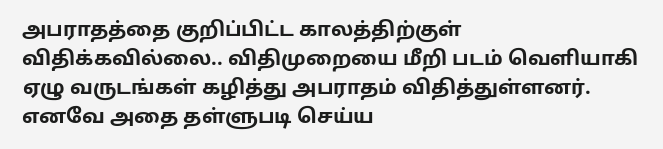அபராதத்தை குறிப்பிட்ட காலத்திற்குள் விதிக்கவில்லை.. விதிமுறையை மீறி படம் வெளியாகி ஏழு வருடங்கள் கழித்து அபராதம் விதித்துள்ளனர். எனவே அதை தள்ளுபடி செய்ய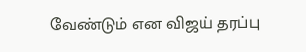வேண்டும் என விஜய் தரப்பு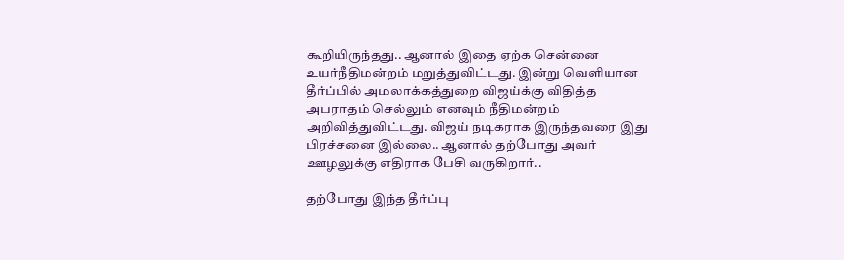கூறியிருந்தது.. ஆனால் இதை ஏற்க சென்னை உயர்நீதிமன்றம் மறுத்துவிட்டது. இன்று வெளியான தீர்ப்பில் அமலாக்கத்துறை விஜய்க்கு விதித்த அபராதம் செல்லும் எனவும் நீதிமன்றம் அறிவித்துவிட்டது. விஜய் நடிகராக இருந்தவரை இது பிரச்சனை இல்லை.. ஆனால் தற்போது அவர் ஊழலுக்கு எதிராக பேசி வருகிறார்..

தற்போது இந்த தீர்ப்பு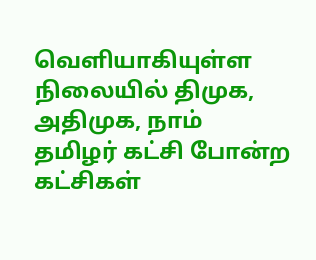வெளியாகியுள்ள நிலையில் திமுக, அதிமுக, நாம் தமிழர் கட்சி போன்ற கட்சிகள்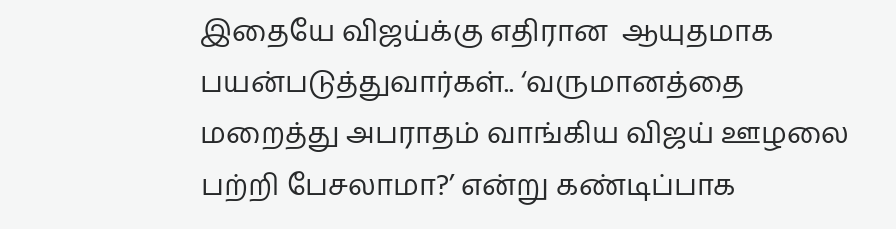இதையே விஜய்க்கு எதிரான  ஆயுதமாக பயன்படுத்துவார்கள்.. ‘வருமானத்தை மறைத்து அபராதம் வாங்கிய விஜய் ஊழலை பற்றி பேசலாமா?’ என்று கண்டிப்பாக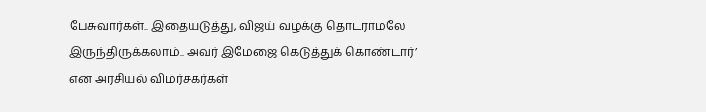பேசுவார்கள்.. இதையடுத்து, விஜய் வழக்கு தொடராமலே இருந்திருக்கலாம்.. அவர் இமேஜை கெடுத்துக் கொண்டார்’ என அரசியல் விமர்சகர்கள்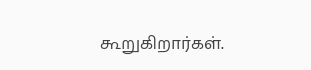கூறுகிறார்கள்.